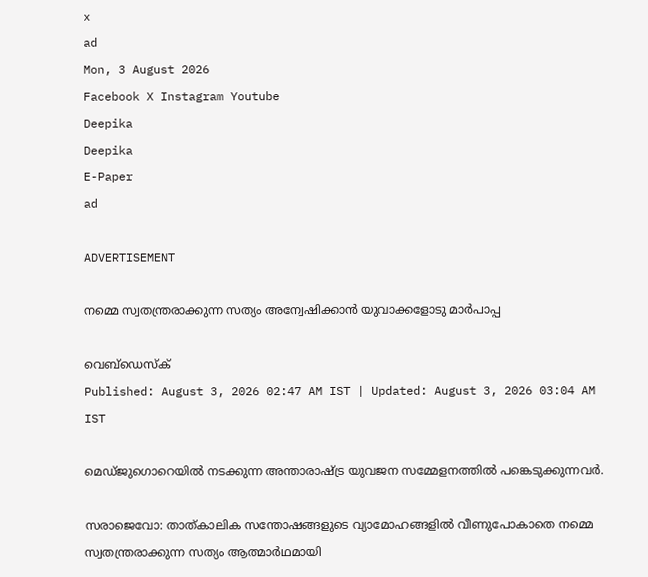x
ad
Mon, 3 August 2026
Facebook X Instagram Youtube
Deepika
Deepika
E-Paper
ad

ADVERTISEMENT

നമ്മെ സ്വതന്ത്രരാക്കുന്ന സത്യം അന്വേഷിക്കാൻ യുവാക്കളോടു മാർപാപ്പ

വെബ്ഡെസ്ക്
Published: August 3, 2026 02:47 AM IST | Updated: August 3, 2026 03:04 AM IST

മെഡ്ജുഗൊറെയിൽ നടക്കുന്ന അന്താരാഷ്‌ട്ര യുവജന സമ്മേളനത്തിൽ പങ്കെടുക്കുന്നവർ.

സരാജെവോ: താത്കാലിക സന്തോഷങ്ങളുടെ വ്യാമോഹങ്ങളിൽ വീണുപോകാതെ നമ്മെ സ്വതന്ത്രരാക്കുന്ന സത്യം ആത്മാർഥമായി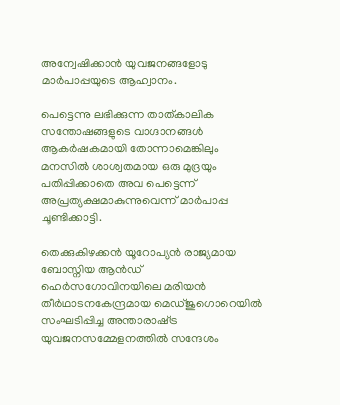അന്വേഷിക്കാൻ യുവജനങ്ങളോടു മാർപാപ്പയുടെ ആഹ്വാനം.

പെട്ടെന്നു ലഭിക്കുന്ന താത്കാലിക സന്തോഷങ്ങളുടെ വാഗ്ദാനങ്ങൾ ആകർഷകമായി തോന്നാമെങ്കിലും മനസിൽ ശാശ്വതമായ ഒരു മുദ്രയും പതിപ്പിക്കാതെ അവ പെട്ടെന്ന് അപ്രത്യക്ഷമാകുന്നുവെന്ന് മാർപാപ്പ ചൂണ്ടിക്കാട്ടി.

തെക്കുകിഴക്കൻ യൂറോപ്യൻ രാജ്യമായ ബോസ്നിയ ആൻഡ് ഹെർസഗോവിനയിലെ മരിയൻ തീർഥാടനകേന്ദ്രമായ മെഡ്ജുഗൊറെയിൽ സംഘടിപ്പിച്ച അന്താരാഷ്‌ട്ര യുവജനസമ്മേളനത്തിൽ സന്ദേശം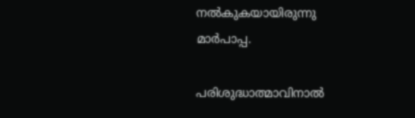നൽകുകയായിരുന്നു മാർപാപ്പ.

പരിശുദ്ധാത്മാവിനാൽ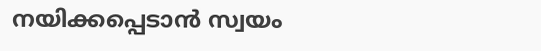നയിക്കപ്പെടാൻ സ്വയം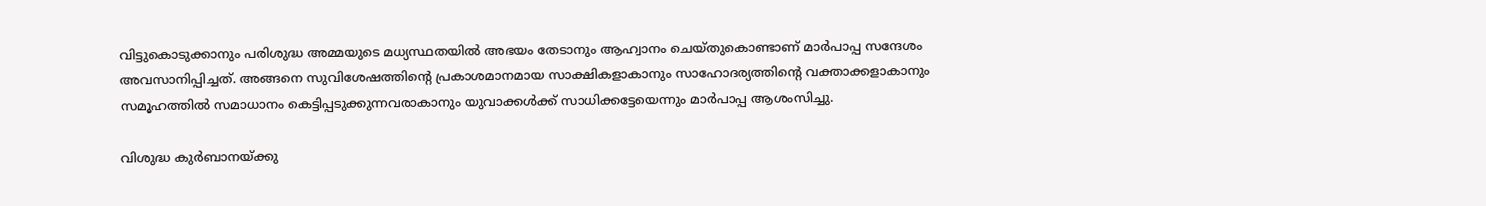വിട്ടുകൊടുക്കാനും പരിശുദ്ധ അമ്മയുടെ മധ്യസ്ഥതയിൽ അഭയം തേടാനും ആഹ്വാനം ചെയ്തുകൊണ്ടാണ് മാർപാപ്പ സന്ദേശം അവസാനിപ്പിച്ചത്. അങ്ങനെ സുവിശേഷത്തിന്‍റെ പ്രകാശമാനമായ സാക്ഷികളാകാനും സാഹോദര്യത്തിന്‍റെ വക്താക്കളാകാനും സമൂഹത്തിൽ സമാധാനം കെട്ടിപ്പടുക്കുന്നവരാകാനും യുവാക്കൾക്ക് സാധിക്കട്ടേയെന്നും മാർപാപ്പ ആശംസിച്ചു.

വിശുദ്ധ കുർബാനയ്ക്കു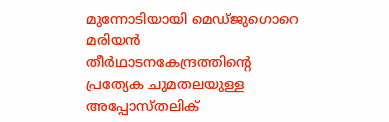മുന്നോടിയായി മെഡ്ജുഗൊറെ മരിയൻ തീർഥാടനകേന്ദ്രത്തിന്‍റെ പ്രത്യേക ചുമതലയുള്ള അപ്പോസ്തലിക്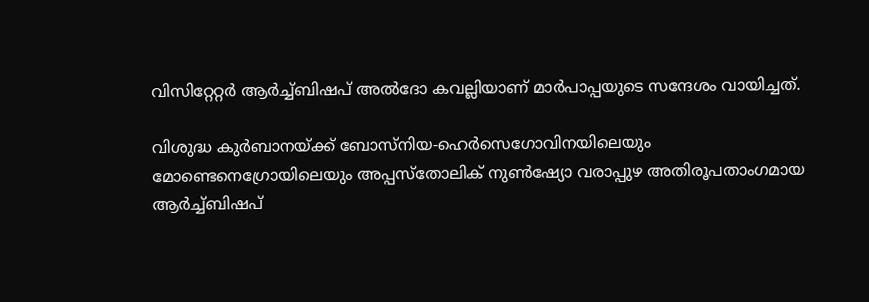വിസിറ്റേറ്റർ ആർച്ച്ബിഷപ് അൽദോ കവല്ലിയാണ് മാർപാപ്പയുടെ സന്ദേശം വായിച്ചത്.

വിശുദ്ധ കുർബാനയ്ക്ക് ബോസ്നിയ-ഹെർസെഗോവിനയിലെയും മോണ്ടെനെഗ്രോയിലെയും അപ്പസ്തോലിക് നുൺഷ്യോ വരാപ്പുഴ അതിരൂപതാംഗമായ ആർച്ച്ബിഷപ്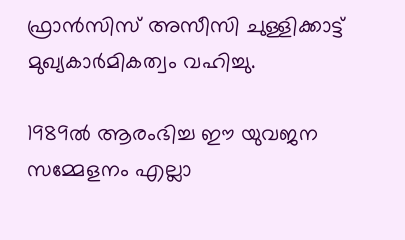ഫ്രാൻസിസ് അസീസി ചുള്ളിക്കാട്ട് മുഖ്യകാർമികത്വം വഹിച്ചു.

1989ൽ ആരംഭിച്ച ഈ യുവജന സമ്മേളനം എല്ലാ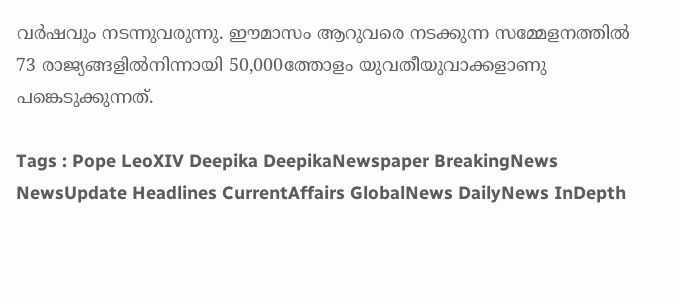വർഷവും നടന്നുവരുന്നു. ഈമാസം ആറുവരെ നടക്കുന്ന സമ്മേളനത്തിൽ 73 രാജ്യങ്ങളിൽനിന്നായി 50,000ത്തോളം യുവതീയുവാക്കളാണു പങ്കെടുക്കുന്നത്.

Tags : Pope LeoXIV Deepika DeepikaNewspaper BreakingNews NewsUpdate Headlines CurrentAffairs GlobalNews DailyNews InDepth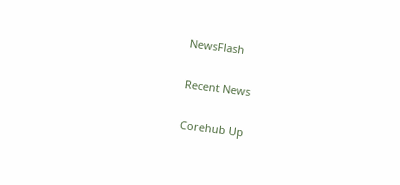NewsFlash

Recent News

Corehub Up